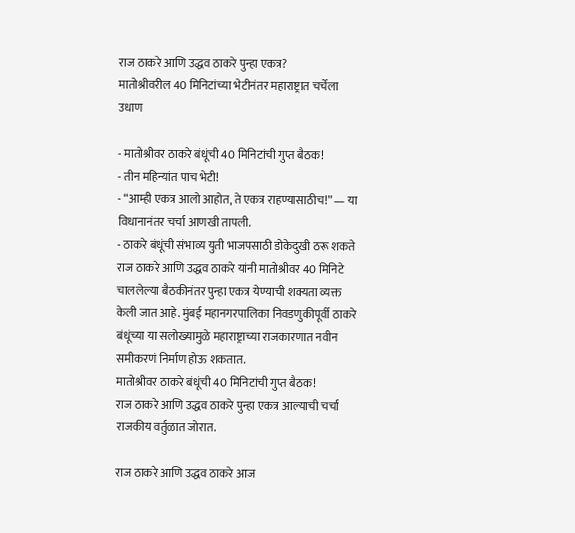राज ठाकरे आणि उद्धव ठाकरे पुन्हा एकत्र?
मातोश्रीवरील 40 मिनिटांच्या भेटीनंतर महाराष्ट्रात चर्चेला उधाण

- मातोश्रीवर ठाकरे बंधूंची 40 मिनिटांची गुप्त बैठक!
- तीन महिन्यांत पाच भेटी!
- “आम्ही एकत्र आलो आहोत, ते एकत्र राहण्यासाठीच!” — या विधानानंतर चर्चा आणखी तापली.
- ठाकरे बंधूंची संभाव्य युती भाजपसाठी डोकेदुखी ठरू शकते
राज ठाकरे आणि उद्धव ठाकरे यांनी मातोश्रीवर 40 मिनिटे चाललेल्या बैठकीनंतर पुन्हा एकत्र येण्याची शक्यता व्यक्त केली जात आहे. मुंबई महानगरपालिका निवडणुकीपूर्वी ठाकरे बंधूंच्या या सलोख्यामुळे महाराष्ट्राच्या राजकारणात नवीन समीकरणं निर्माण होऊ शकतात.
मातोश्रीवर ठाकरे बंधूंची 40 मिनिटांची गुप्त बैठक!
राज ठाकरे आणि उद्धव ठाकरे पुन्हा एकत्र आल्याची चर्चा राजकीय वर्तुळात जोरात.

राज ठाकरे आणि उद्धव ठाकरे आज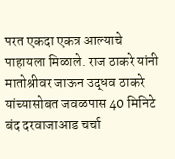परत एकदा एकत्र आल्याचे पाहायला मिळाले. राज ठाकरे यांनी मातोश्रीवर जाऊन उद्धव ठाकरे यांच्यासोबत जवळपास 40 मिनिटे बंद दरवाजाआड चर्चा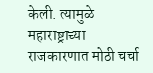केली. त्यामुळे महाराष्ट्राच्या राजकारणात मोठी चर्चा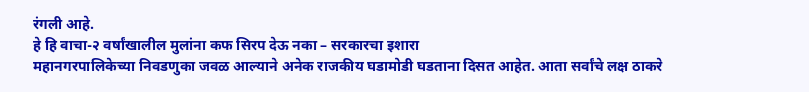रंगली आहे.
हे हि वाचा-२ वर्षांखालील मुलांना कफ सिरप देऊ नका – सरकारचा इशारा
महानगरपालिकेच्या निवडणुका जवळ आल्याने अनेक राजकीय घडामोडी घडताना दिसत आहेत. आता सर्वांचे लक्ष ठाकरे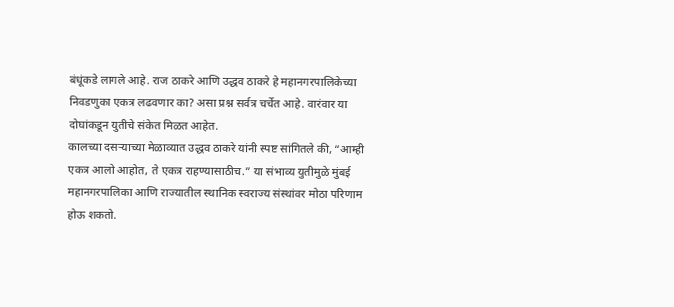बंधूंकडे लागले आहे. राज ठाकरे आणि उद्धव ठाकरे हे महानगरपालिकेच्या निवडणुका एकत्र लढवणार का? असा प्रश्न सर्वत्र चर्चेत आहे. वारंवार या दोघांकडून युतीचे संकेत मिळत आहेत.
कालच्या दसऱ्याच्या मेळाव्यात उद्धव ठाकरे यांनी स्पष्ट सांगितले की, “आम्ही एकत्र आलो आहोत, ते एकत्र राहण्यासाठीच.” या संभाव्य युतीमुळे मुंबई महानगरपालिका आणि राज्यातील स्थानिक स्वराज्य संस्थांवर मोठा परिणाम होऊ शकतो.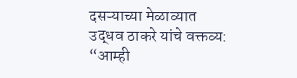दसऱ्याच्या मेळाव्यात उद्धव ठाकरे यांचे वक्तव्य:
“आम्ही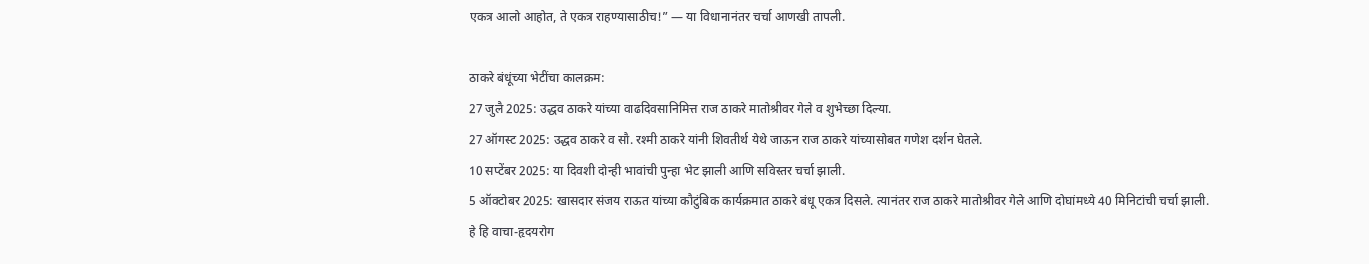एकत्र आलो आहोत, ते एकत्र राहण्यासाठीच!” — या विधानानंतर चर्चा आणखी तापली.

ठाकरे बंधूंच्या भेटींचा कालक्रम:
27 जुलै 2025: उद्धव ठाकरे यांच्या वाढदिवसानिमित्त राज ठाकरे मातोश्रीवर गेले व शुभेच्छा दिल्या.
27 ऑगस्ट 2025: उद्धव ठाकरे व सौ. रश्मी ठाकरे यांनी शिवतीर्थ येथे जाऊन राज ठाकरे यांच्यासोबत गणेश दर्शन घेतले.
10 सप्टेंबर 2025: या दिवशी दोन्ही भावांची पुन्हा भेट झाली आणि सविस्तर चर्चा झाली.
5 ऑक्टोबर 2025: खासदार संजय राऊत यांच्या कौटुंबिक कार्यक्रमात ठाकरे बंधू एकत्र दिसले. त्यानंतर राज ठाकरे मातोश्रीवर गेले आणि दोघांमध्ये 40 मिनिटांची चर्चा झाली.
हे हि वाचा-हृदयरोग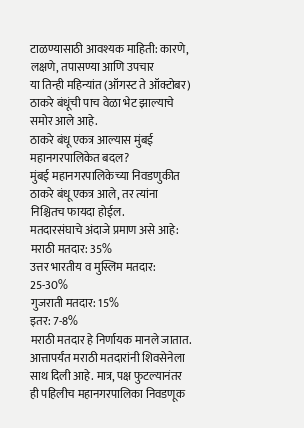टाळण्यासाठी आवश्यक माहिती: कारणे, लक्षणे, तपासण्या आणि उपचार
या तिन्ही महिन्यांत (ऑगस्ट ते ऑक्टोबर) ठाकरे बंधूंची पाच वेळा भेट झाल्याचे समोर आले आहे.
ठाकरे बंधू एकत्र आल्यास मुंबई महानगरपालिकेत बदल?
मुंबई महानगरपालिकेच्या निवडणुकीत ठाकरे बंधू एकत्र आले, तर त्यांना निश्चितच फायदा होईल.
मतदारसंघाचे अंदाजे प्रमाण असे आहे:
मराठी मतदार: 35%
उत्तर भारतीय व मुस्लिम मतदार: 25-30%
गुजराती मतदार: 15%
इतर: 7-8%
मराठी मतदार हे निर्णायक मानले जातात. आत्तापर्यंत मराठी मतदारांनी शिवसेनेला साथ दिली आहे. मात्र, पक्ष फुटल्यानंतर ही पहिलीच महानगरपालिका निवडणूक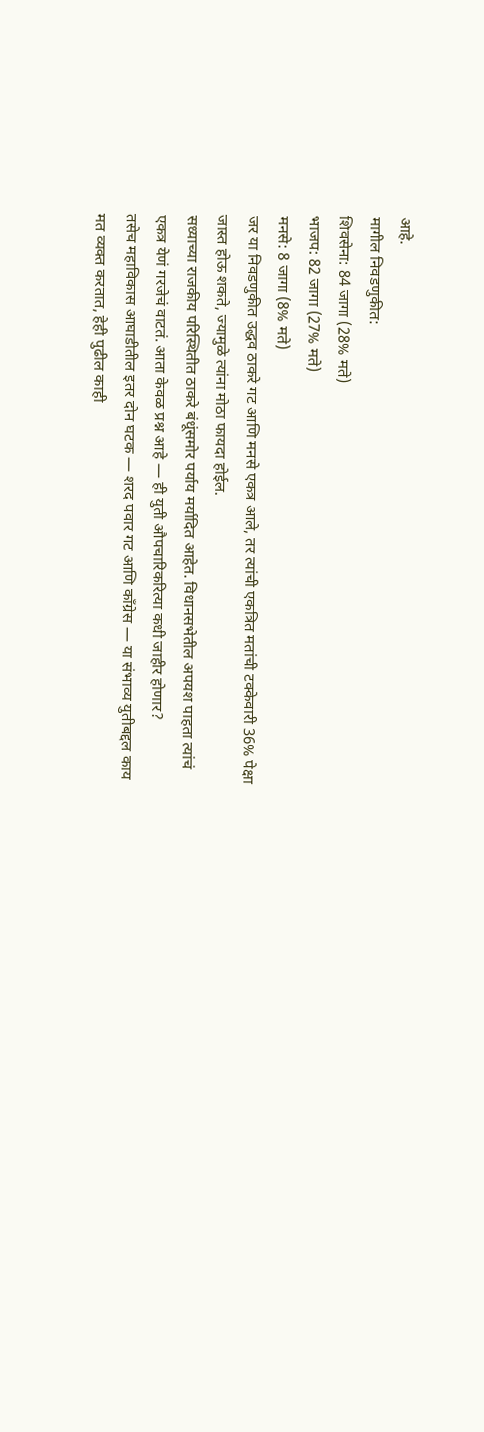आहे.
मागील निवडणुकीत:
शिवसेना: 84 जागा (28% मते)
भाजप: 82 जागा (27% मते)
मनसे: 8 जागा (8% मते)
जर या निवडणुकीत उद्धव ठाकरे गट आणि मनसे एकत्र आले, तर त्यांची एकत्रित मतांची टक्केवारी 36% पेक्षा जास्त होऊ शकते, ज्यामुळे त्यांना मोठा फायदा होईल.
सध्याच्या राजकीय परिस्थितीत ठाकरे बंधूंसमोर पर्याय मर्यादित आहेत. विधानसभेतील अपयश पाहता त्यांचं एकत्र येणं गरजेचं वाटतं. आता केवळ प्रश्न आहे — ही युती औपचारिकरित्या कधी जाहीर होणार?
तसेच महाविकास आघाडीतील इतर दोन घटक — शरद पवार गट आणि काँग्रेस — या संभाव्य युतीबद्दल काय मत व्यक्त करतात, हेही पुढील काही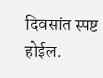दिवसांत स्पष्ट होईल.